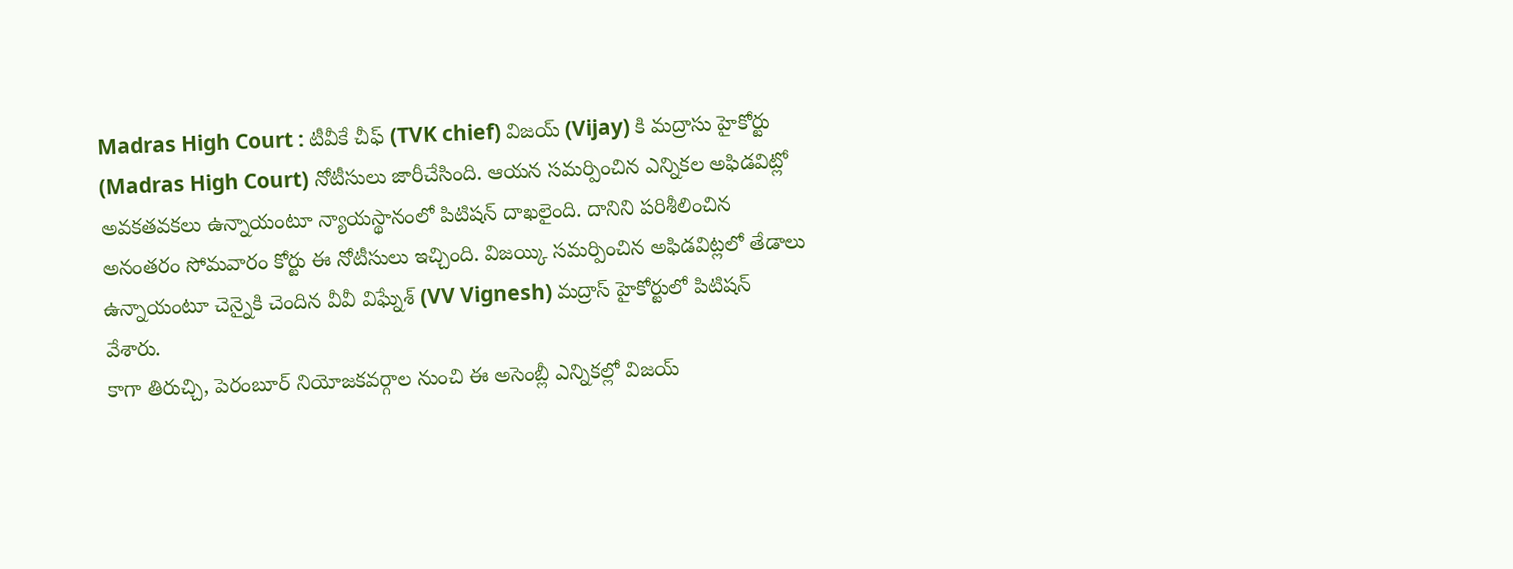Madras High Court : టీవీకే చీఫ్ (TVK chief) విజయ్ (Vijay) కి మద్రాసు హైకోర్టు (Madras High Court) నోటీసులు జారీచేసింది. ఆయన సమర్పించిన ఎన్నికల అఫిడవిట్లో అవకతవకలు ఉన్నాయంటూ న్యాయస్థానంలో పిటిషన్ దాఖలైంది. దానిని పరిశీలించిన అనంతరం సోమవారం కోర్టు ఈ నోటీసులు ఇచ్చింది. విజయ్కి సమర్పించిన అఫిడవిట్లలో తేడాలు ఉన్నాయంటూ చెన్నైకి చెందిన వీవీ విఘ్నేశ్ (VV Vignesh) మద్రాస్ హైకోర్టులో పిటిషన్ వేశారు.
కాగా తిరుచ్చి, పెరంబూర్ నియోజకవర్గాల నుంచి ఈ అసెంబ్లీ ఎన్నికల్లో విజయ్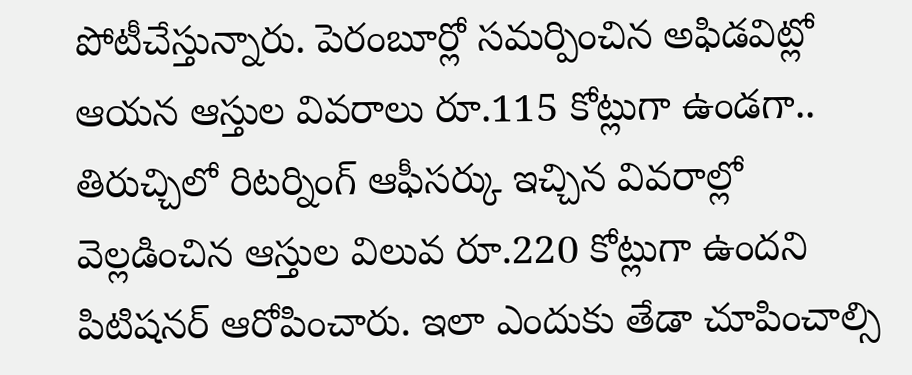పోటీచేస్తున్నారు. పెరంబూర్లో సమర్పించిన అఫిడవిట్లో ఆయన ఆస్తుల వివరాలు రూ.115 కోట్లుగా ఉండగా.. తిరుచ్చిలో రిటర్నింగ్ ఆఫీసర్కు ఇచ్చిన వివరాల్లో వెల్లడించిన ఆస్తుల విలువ రూ.220 కోట్లుగా ఉందని పిటిషనర్ ఆరోపించారు. ఇలా ఎందుకు తేడా చూపించాల్సి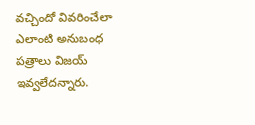వచ్చిందో వివరించేలా ఎలాంటి అనుబంధ పత్రాలు విజయ్ ఇవ్వలేదన్నారు.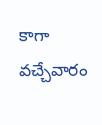కాగా వచ్చేవారం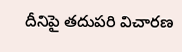దీనిపై తదుపరి విచారణ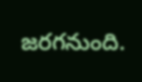జరగనుంది.